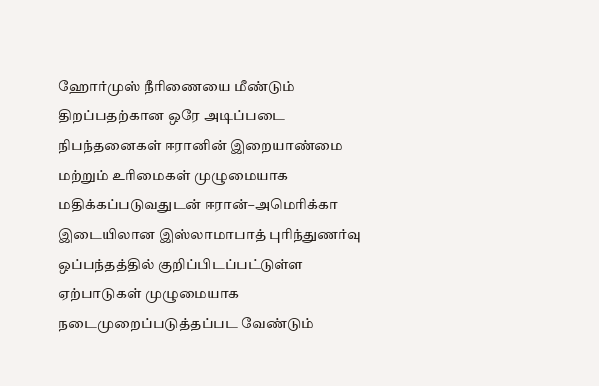ஹோர்முஸ் நீரிணையை மீண்டும் திறப்பதற்கான ஒரே அடிப்படை நிபந்தனைகள் ஈரானின் இறையாண்மை மற்றும் உரிமைகள் முழுமையாக மதிக்கப்படுவதுடன் ஈரான்–அமெரிக்கா இடையிலான இஸ்லாமாபாத் புரிந்துணர்வு ஒப்பந்தத்தில் குறிப்பிடப்பட்டுள்ள ஏற்பாடுகள் முழுமையாக நடைமுறைப்படுத்தப்பட வேண்டும்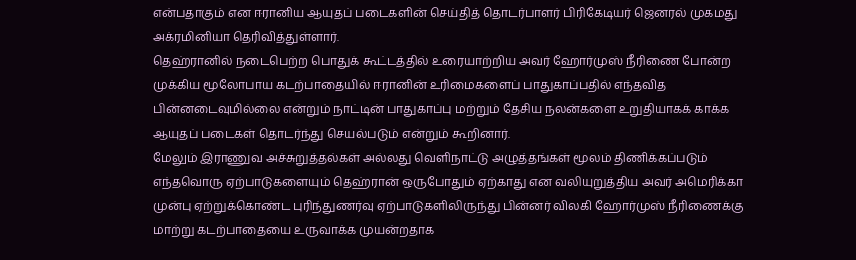என்பதாகும் என ஈரானிய ஆயுதப் படைகளின் செய்தித் தொடர்பாளர் பிரிகேடியர் ஜெனரல் முகமது அக்ரமினியா தெரிவித்துள்ளார்.
தெஹ்ரானில் நடைபெற்ற பொதுக் கூட்டத்தில் உரையாற்றிய அவர் ஹோர்முஸ் நீரிணை போன்ற முக்கிய மூலோபாய கடற்பாதையில் ஈரானின் உரிமைகளைப் பாதுகாப்பதில் எந்தவித பின்னடைவுமில்லை என்றும் நாட்டின் பாதுகாப்பு மற்றும் தேசிய நலன்களை உறுதியாகக் காக்க ஆயுதப் படைகள் தொடர்ந்து செயல்படும் என்றும் கூறினார்.
மேலும் இராணுவ அச்சுறுத்தல்கள் அல்லது வெளிநாட்டு அழுத்தங்கள் மூலம் திணிக்கப்படும் எந்தவொரு ஏற்பாடுகளையும் தெஹ்ரான் ஒருபோதும் ஏற்காது என வலியுறுத்திய அவர் அமெரிக்கா முன்பு ஏற்றுக்கொண்ட புரிந்துணர்வு ஏற்பாடுகளிலிருந்து பின்னர் விலகி ஹோர்முஸ் நீரிணைக்கு மாற்று கடற்பாதையை உருவாக்க முயன்றதாக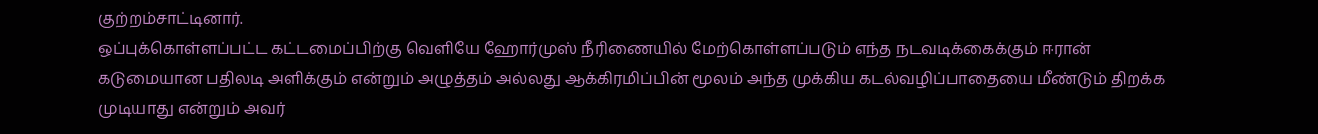குற்றம்சாட்டினார்.
ஒப்புக்கொள்ளப்பட்ட கட்டமைப்பிற்கு வெளியே ஹோர்முஸ் நீரிணையில் மேற்கொள்ளப்படும் எந்த நடவடிக்கைக்கும் ஈரான் கடுமையான பதிலடி அளிக்கும் என்றும் அழுத்தம் அல்லது ஆக்கிரமிப்பின் மூலம் அந்த முக்கிய கடல்வழிப்பாதையை மீண்டும் திறக்க முடியாது என்றும் அவர்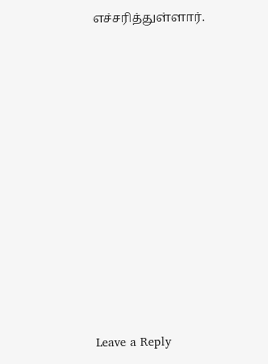எச்சரித்துள்ளார்.













Leave a Reply